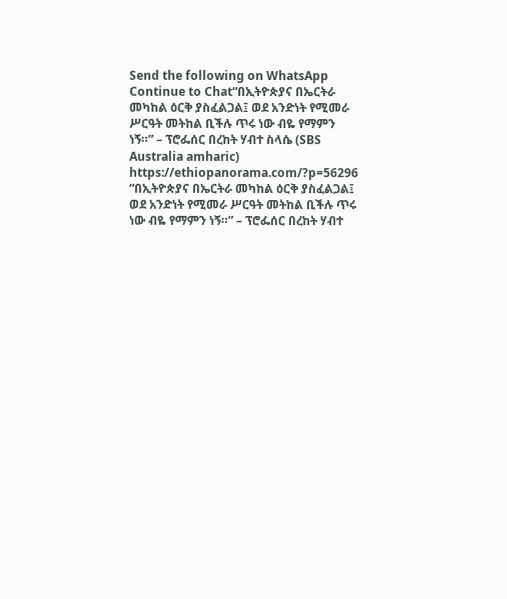Send the following on WhatsApp
Continue to Chat“በኢትዮጵያና በኤርትራ መካከል ዕርቅ ያስፈልጋል፤ ወደ አንድነት የሚመራ ሥርዓት መትከል ቢችሉ ጥሩ ነው ብዬ የማምን ነኝ።” – ፕሮፌሰር በረከት ሃብተ ስላሴ (SBS Australia amharic) https://ethiopanorama.com/?p=56296
“በኢትዮጵያና በኤርትራ መካከል ዕርቅ ያስፈልጋል፤ ወደ አንድነት የሚመራ ሥርዓት መትከል ቢችሉ ጥሩ ነው ብዬ የማምን ነኝ።” – ፕሮፌሰር በረከት ሃብተ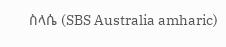ስላሴ (SBS Australia amharic)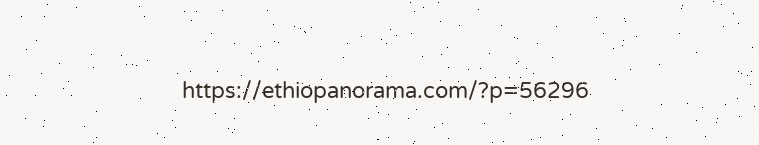https://ethiopanorama.com/?p=56296